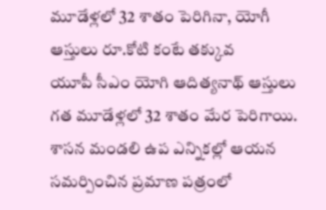మూడేళ్లలో 32 శాతం పెరిగినా, యోగీ ఆస్తులు రూ.కోటి కంటే తక్కువ
యూపీ సీఎం యోగి ఆదిత్యనాథ్ ఆస్తులు గత మూడేళ్లలో 32 శాతం మేర పెరిగాయి. శాసన మండలి ఉప ఎన్నికల్లో ఆయన సమర్పించిన ప్రమాణ పత్రంలో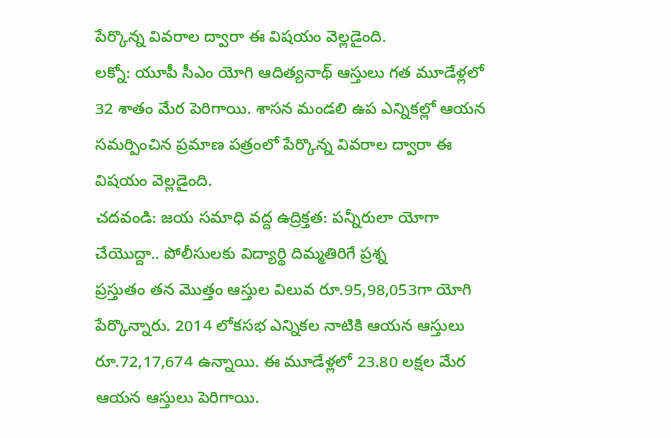పేర్కొన్న వివరాల ద్వారా ఈ విషయం వెల్లడైంది.
లక్నో: యూపీ సీఎం యోగి ఆదిత్యనాథ్ ఆస్తులు గత మూడేళ్లలో 32 శాతం మేర పెరిగాయి. శాసన మండలి ఉప ఎన్నికల్లో ఆయన సమర్పించిన ప్రమాణ పత్రంలో పేర్కొన్న వివరాల ద్వారా ఈ విషయం వెల్లడైంది.
చదవండి: జయ సమాధి వద్ద ఉద్రిక్తత: పన్నీరులా యోగా చేయొద్దా.. పోలీసులకు విద్యార్థి దిమ్మతిరిగే ప్రశ్న
ప్రస్తుతం తన మొత్తం ఆస్తుల విలువ రూ.95,98,053గా యోగి పేర్కొన్నారు. 2014 లోకసభ ఎన్నికల నాటికి ఆయన ఆస్తులు రూ.72,17,674 ఉన్నాయి. ఈ మూడేళ్లలో 23.80 లక్షల మేర ఆయన ఆస్తులు పెరిగాయి.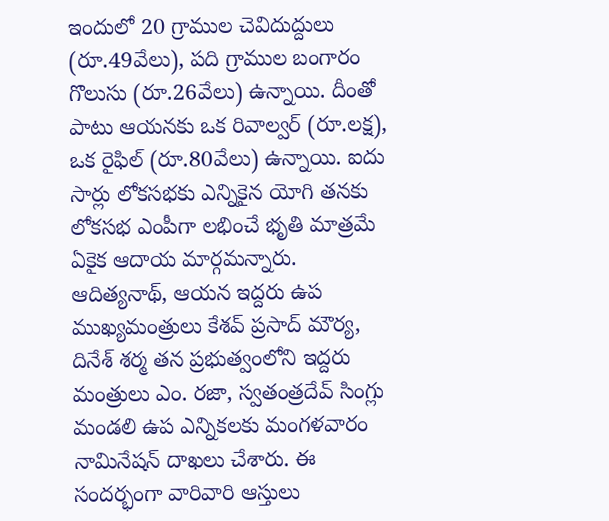ఇందులో 20 గ్రాముల చెవిదుద్దులు (రూ.49వేలు), పది గ్రాముల బంగారం గొలుసు (రూ.26వేలు) ఉన్నాయి. దీంతో పాటు ఆయనకు ఒక రివాల్వర్ (రూ.లక్ష), ఒక రైఫిల్ (రూ.80వేలు) ఉన్నాయి. ఐదు సార్లు లోకసభకు ఎన్నికైన యోగి తనకు లోకసభ ఎంపీగా లభించే భృతి మాత్రమే ఏకైక ఆదాయ మార్గమన్నారు.
ఆదిత్యనాథ్, ఆయన ఇద్దరు ఉప ముఖ్యమంత్రులు కేశవ్ ప్రసాద్ మౌర్య, దినేశ్ శర్మ తన ప్రభుత్వంలోని ఇద్దరు మంత్రులు ఎం. రజా, స్వతంత్రదేవ్ సింగ్లు మండలి ఉప ఎన్నికలకు మంగళవారం నామినేషన్ దాఖలు చేశారు. ఈ సందర్భంగా వారివారి ఆస్తులు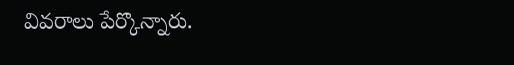వివరాలు పేర్కొన్నారు.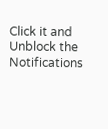Click it and Unblock the Notifications